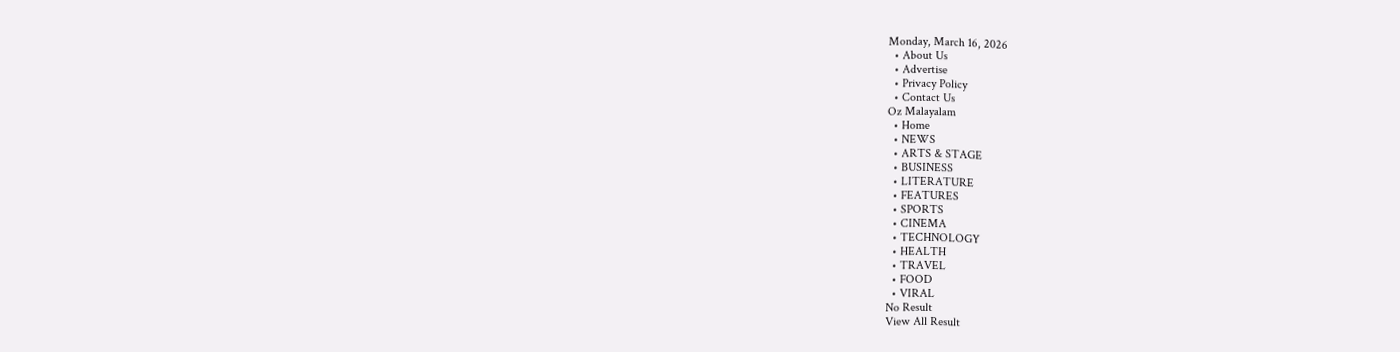Monday, March 16, 2026
  • About Us
  • Advertise
  • Privacy Policy
  • Contact Us
Oz Malayalam
  • Home
  • NEWS
  • ARTS & STAGE
  • BUSINESS
  • LITERATURE
  • FEATURES
  • SPORTS
  • CINEMA
  • TECHNOLOGY
  • HEALTH
  • TRAVEL
  • FOOD
  • VIRAL
No Result
View All Result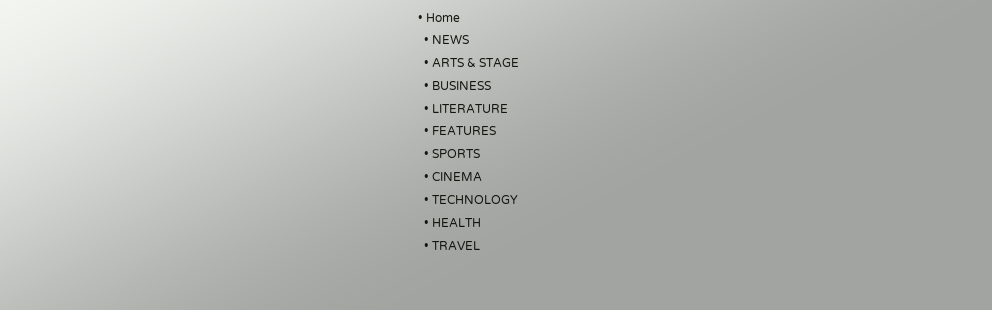• Home
  • NEWS
  • ARTS & STAGE
  • BUSINESS
  • LITERATURE
  • FEATURES
  • SPORTS
  • CINEMA
  • TECHNOLOGY
  • HEALTH
  • TRAVEL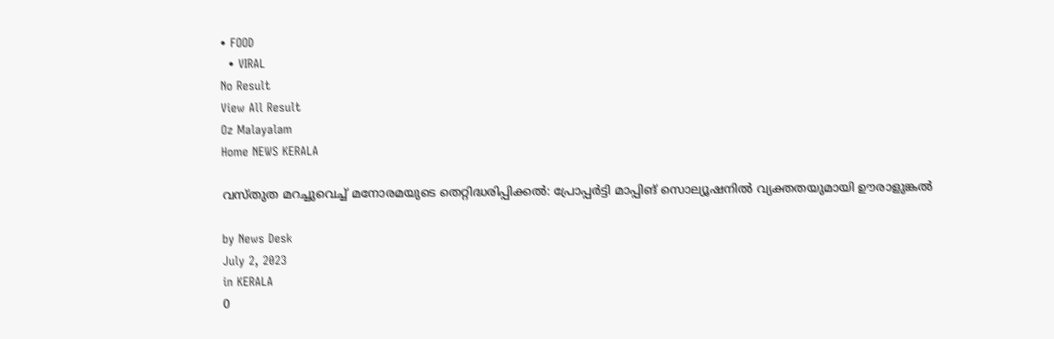• FOOD
  • VIRAL
No Result
View All Result
Oz Malayalam
Home NEWS KERALA

വസ്‌തുത മറച്ചുവെച്ച് മനോരമയുടെ തെറ്റിദ്ധരിപ്പിക്കൽ: പ്രോപ്പർട്ടി മാപ്പിങ് സൊല്യൂഷനിൽ വ്യക്തതയുമായി ഊരാളുങ്കൽ

by News Desk
July 2, 2023
in KERALA
0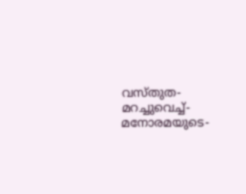വസ്‌തുത-മറച്ചുവെച്ച്-മനോരമയുടെ-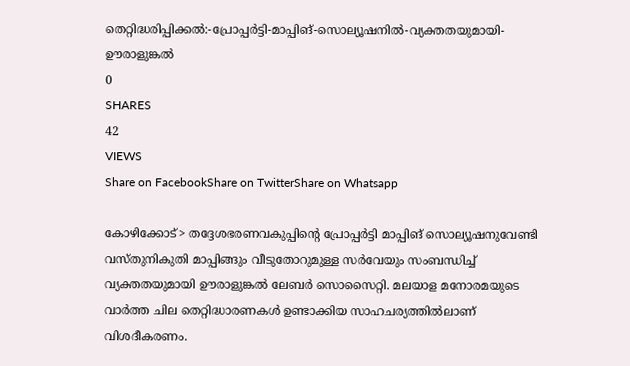തെറ്റിദ്ധരിപ്പിക്കൽ:-പ്രോപ്പർട്ടി-മാപ്പിങ്-സൊല്യൂഷനിൽ-വ്യക്തതയുമായി-ഊരാളുങ്കൽ
0
SHARES
42
VIEWS
Share on FacebookShare on TwitterShare on Whatsapp

കോഴിക്കോട്> തദ്ദേശഭരണവകുപ്പിന്റെ പ്രോപ്പർട്ടി മാപ്പിങ് സൊല്യൂഷനുവേണ്ടി വസ്തുനികുതി മാപ്പിങ്ങും വീടുതോറുമുള്ള സർവേയും സംബന്ധിച്ച് വ്യക്തതയുമായി ഊരാളുങ്കൽ ലേബർ സൊസൈറ്റി. മലയാള മനോരമയുടെ വാർത്ത ചില തെറ്റിദ്ധാരണകൾ ഉണ്ടാക്കിയ സാഹചര്യത്തിൽലാണ് വിശദീകരണം.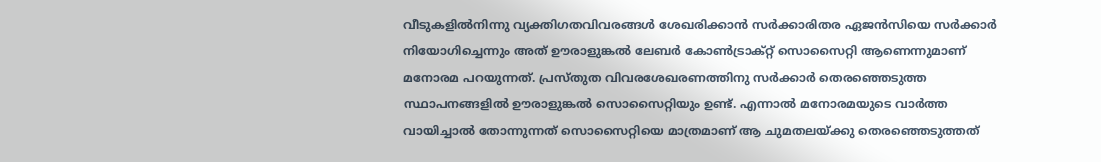വീടുകളിൽനിന്നു വ്യക്തിഗതവിവരങ്ങൾ ശേഖരിക്കാൻ സർക്കാരിതര ഏജൻസിയെ സർക്കാർ നിയോഗിച്ചെന്നും അത് ഊരാളുങ്കൽ ലേബർ കോൺട്രാക്റ്റ് സൊസൈറ്റി ആണെന്നുമാണ് മനോരമ പറയുന്നത്. പ്രസ്തുത വിവരശേഖരണത്തിനു സർക്കാർ തെരഞ്ഞെടുത്ത സ്ഥാപനങ്ങളിൽ ഊരാളുങ്കൽ സൊസൈറ്റിയും ഉണ്ട്. എന്നാൽ മനോരമയുടെ വാർത്ത വായിച്ചാൽ തോന്നുന്നത് സൊസൈറ്റിയെ മാത്രമാണ് ആ ചുമതലയ്ക്കു തെരഞ്ഞെടുത്തത്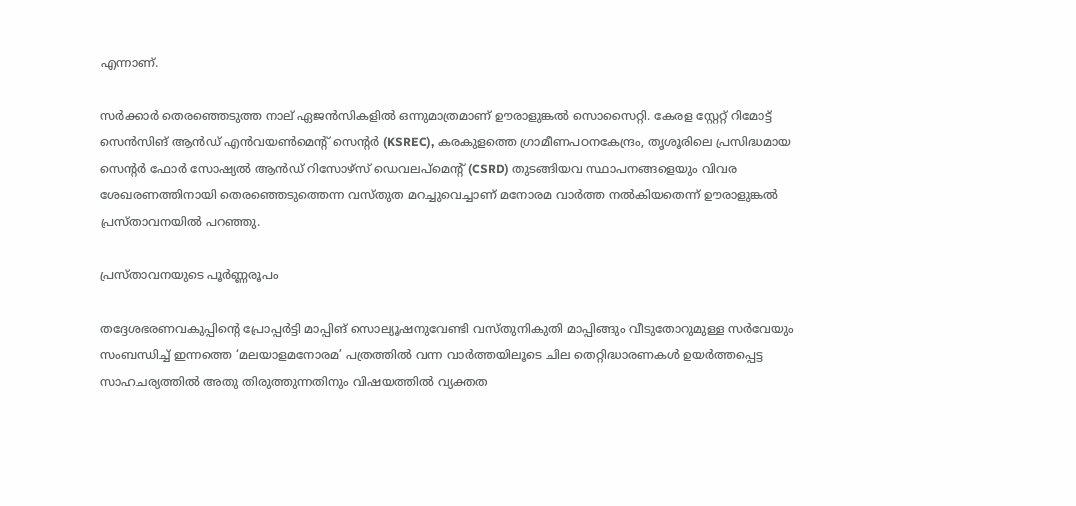എന്നാണ്.

സർക്കാർ തെരഞ്ഞെടുത്ത നാല് ഏജൻസികളിൽ ഒന്നുമാത്രമാണ് ഊരാളുങ്കൽ സൊസൈറ്റി. കേരള സ്റ്റേറ്റ് റിമോട്ട് സെൻസിങ് ആൻഡ് എൻവയൺമെൻ്റ് സെൻ്റർ (KSREC), കരകുളത്തെ ഗ്രാമീണപഠനകേന്ദ്രം, തൃശൂരിലെ പ്രസിദ്ധമായ സെൻ്റർ ഫോർ സോഷ്യൽ ആൻഡ് റിസോഴ്സ് ഡെവലപ്മെൻ്റ് (CSRD) തുടങ്ങിയവ സ്ഥാപനങ്ങളെയും വിവര ശേഖരണത്തിനായി തെരഞ്ഞെടുത്തെന്ന വസ്തുത മറച്ചുവെച്ചാണ് മനോരമ വാർത്ത നൽകിയതെന്ന് ഊരാളുങ്കൽ പ്രസ്താവനയിൽ പറഞ്ഞു.

പ്രസ്താവനയുടെ പൂർണ്ണരൂപം

തദ്ദേശഭരണവകുപ്പിൻ്റെ പ്രോപ്പർട്ടി മാപ്പിങ് സൊല്യൂഷനുവേണ്ടി വസ്തുനികുതി മാപ്പിങ്ങും വീടുതോറുമുള്ള സർവേയും സംബന്ധിച്ച് ഇന്നത്തെ ‘മലയാളമനോരമ’ പത്രത്തിൽ വന്ന വാർത്തയിലൂടെ ചില തെറ്റിദ്ധാരണകൾ ഉയർത്തപ്പെട്ട സാഹചര്യത്തിൽ അതു തിരുത്തുന്നതിനും വിഷയത്തിൽ വ്യക്തത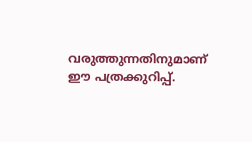വരുത്തുന്നതിനുമാണ് ഈ പത്രക്കുറിപ്പ്.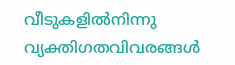വീടുകളിൽനിന്നു വ്യക്തിഗതവിവരങ്ങൾ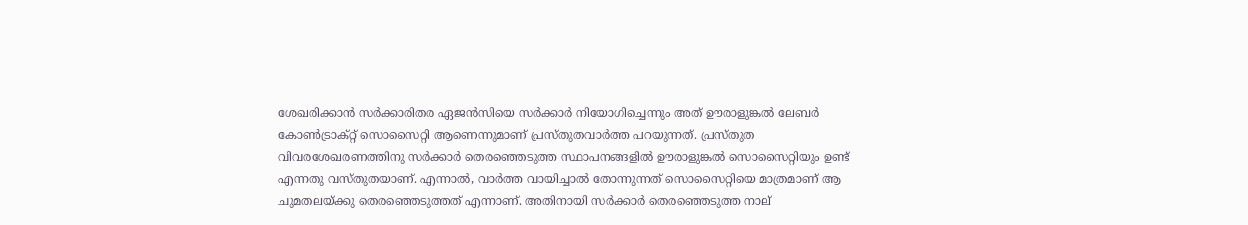ശേഖരിക്കാൻ സർക്കാരിതര ഏജൻസിയെ സർക്കാർ നിയോഗിച്ചെന്നും അത് ഊരാളുങ്കൽ ലേബർ കോൺട്രാക്റ്റ് സൊസൈറ്റി ആണെന്നുമാണ് പ്രസ്തുതവാർത്ത പറയുന്നത്. പ്രസ്തുത വിവരശേഖരണത്തിനു സർക്കാർ തെരഞ്ഞെടുത്ത സ്ഥാപനങ്ങളിൽ ഊരാളുങ്കൽ സൊസൈറ്റിയും ഉണ്ട് എന്നതു വസ്തുതയാണ്. എന്നാൽ, വാർത്ത വായിച്ചാൽ തോന്നുന്നത് സൊസൈറ്റിയെ മാത്രമാണ് ആ ചുമതലയ്ക്കു തെരഞ്ഞെടുത്തത് എന്നാണ്. അതിനായി സർക്കാർ തെരഞ്ഞെടുത്ത നാല്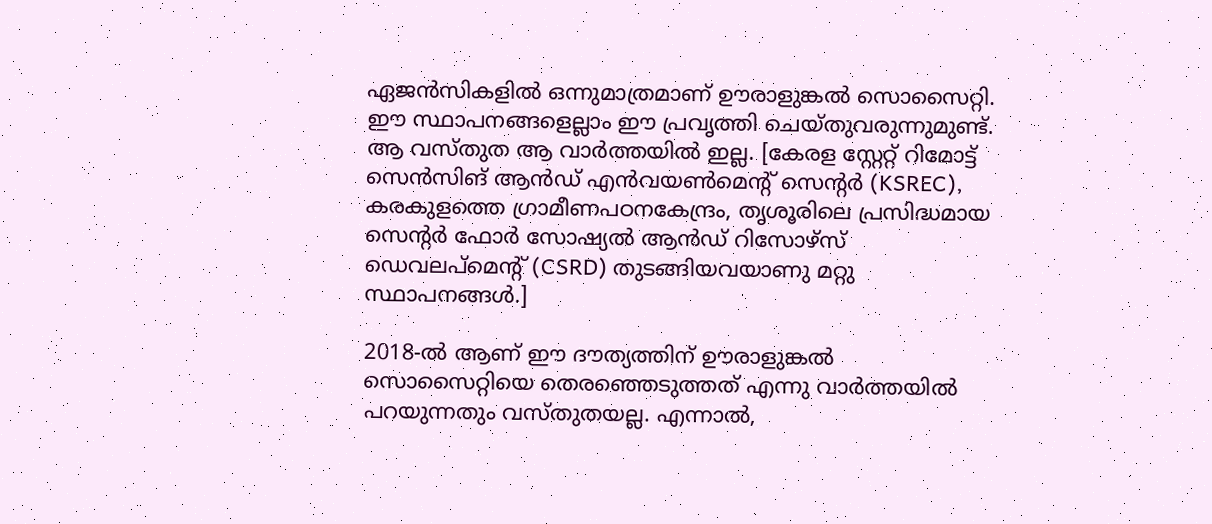ഏജൻസികളിൽ ഒന്നുമാത്രമാണ് ഊരാളുങ്കൽ സൊസൈറ്റി. ഈ സ്ഥാപനങ്ങളെല്ലാം ഈ പ്രവൃത്തി ചെയ്തുവരുന്നുമുണ്ട്. ആ വസ്തുത ആ വാർത്തയിൽ ഇല്ല. [കേരള സ്റ്റേറ്റ് റിമോട്ട് സെൻസിങ് ആൻഡ് എൻവയൺമെൻ്റ് സെൻ്റർ (KSREC), കരകുളത്തെ ഗ്രാമീണപഠനകേന്ദ്രം, തൃശൂരിലെ പ്രസിദ്ധമായ സെൻ്റർ ഫോർ സോഷ്യൽ ആൻഡ് റിസോഴ്സ് ഡെവലപ്മെൻ്റ് (CSRD) തുടങ്ങിയവയാണു മറ്റു സ്ഥാപനങ്ങൾ.]

2018-ൽ ആണ് ഈ ദൗത്യത്തിന് ഊരാളുങ്കൽ സൊസൈറ്റിയെ തെരഞ്ഞെടുത്തത് എന്നു വാർത്തയിൽ പറയുന്നതും വസ്തുതയല്ല. എന്നാൽ,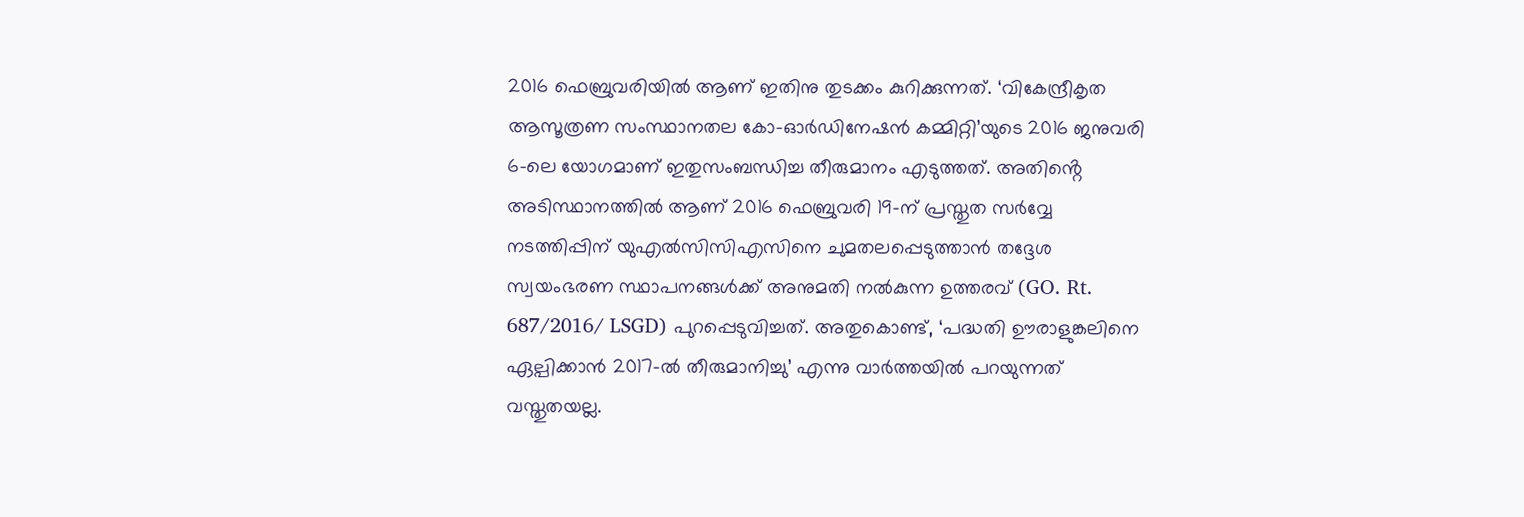2016 ഫെബ്രുവരിയിൽ ആണ് ഇതിനു തുടക്കം കുറിക്കുന്നത്. ‘വികേന്ദ്രീകൃത ആസൂത്രണ സംസ്ഥാനതല കോ-ഓർഡിനേഷൻ കമ്മിറ്റി’യുടെ 2016 ജനുവരി 6-ലെ യോഗമാണ് ഇതുസംബന്ധിച്ച തീരുമാനം എടുത്തത്. അതിൻ്റെ അടിസ്ഥാനത്തിൽ ആണ് 2016 ഫെബ്രുവരി 19-ന് പ്രസ്തുത സർവ്വേ നടത്തിപ്പിന് യുഎൽസിസിഎസിനെ ചുമതലപ്പെടുത്താൻ തദ്ദേശ സ്വയംഭരണ സ്ഥാപനങ്ങൾക്ക് അനുമതി നൽകുന്ന ഉത്തരവ് (GO. Rt. 687/2016/ LSGD) പുറപ്പെടുവിച്ചത്. അതുകൊണ്ട്, ‘പദ്ധതി ഊരാളുങ്കലിനെ ഏല്പിക്കാൻ 2017-ൽ തീരുമാനിച്ചു’ എന്നു വാർത്തയിൽ പറയുന്നത് വസ്തുതയല്ല.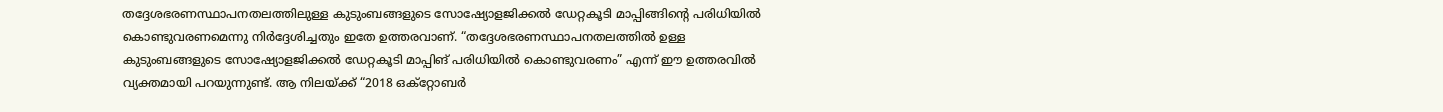തദ്ദേശഭരണസ്ഥാപനതലത്തിലുള്ള കുടുംബങ്ങളുടെ സോഷ്യോളജിക്കൽ ഡേറ്റകൂടി മാപ്പിങ്ങിൻ്റെ പരിധിയിൽ കൊണ്ടുവരണമെന്നു നിർദ്ദേശിച്ചതും ഇതേ ഉത്തരവാണ്. “തദ്ദേശഭരണസ്ഥാപനതലത്തിൽ ഉള്ള കുടുംബങ്ങളുടെ സോഷ്യോളജിക്കൽ ഡേറ്റകൂടി മാപ്പിങ് പരിധിയിൽ കൊണ്ടുവരണം” എന്ന് ഈ ഉത്തരവിൽ വ്യക്തമായി പറയുന്നുണ്ട്. ആ നിലയ്ക്ക് “2018 ഒക്റ്റോബർ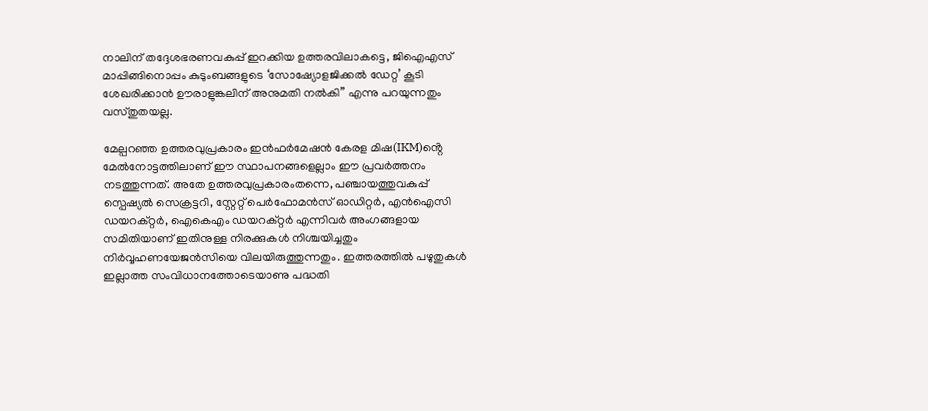നാലിന് തദ്ദേശഭരണവകുപ്പ് ഇറക്കിയ ഉത്തരവിലാകട്ടെ, ജിഐഎസ് മാപ്പിങ്ങിനൊപ്പം കുടുംബങ്ങളുടെ ‘സോഷ്യോളജിക്കൽ ഡേറ്റ’ കൂടി ശേഖരിക്കാൻ ഊരാളുങ്കലിന് അനുമതി നൽകി” എന്നു പറയുന്നതും വസ്തുതയല്ല.

മേല്പറഞ്ഞ ഉത്തരവുപ്രകാരം ഇൻഫർമേഷൻ കേരള മിഷ(IKM)ൻ്റെ മേൽനോട്ടത്തിലാണ് ഈ സ്ഥാപനങ്ങളെല്ലാം ഈ പ്രവർത്തനം നടത്തുന്നത്. അതേ ഉത്തരവുപ്രകാരംതന്നെ, പഞ്ചായത്തുവകുപ്പ് സ്പെഷ്യൽ സെക്രട്ടറി, സ്റ്റേറ്റ് പെർഫോമൻസ് ഓഡിറ്റർ, എൻഐസി ഡയറക്റ്റർ, ഐകെഎം ഡയറക്റ്റർ എന്നിവർ അംഗങ്ങളായ സമിതിയാണ് ഇതിനുള്ള നിരക്കുകൾ നിശ്ചയിച്ചതും നിർവ്വഹണയേജൻസിയെ വിലയിരുത്തുന്നതും. ഇത്തരത്തിൽ പഴുതുകൾ ഇല്ലാത്ത സംവിധാനത്തോടെയാണു പദ്ധതി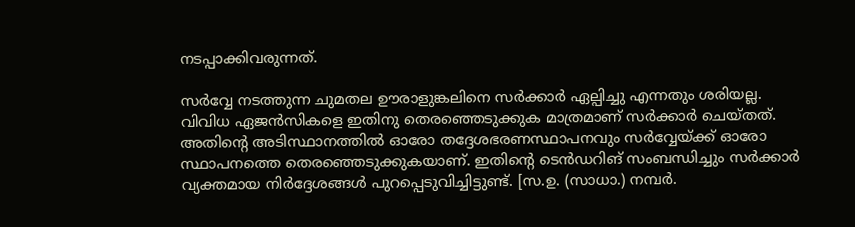നടപ്പാക്കിവരുന്നത്.

സർവ്വേ നടത്തുന്ന ചുമതല ഊരാളുങ്കലിനെ സർക്കാർ ഏല്പിച്ചു എന്നതും ശരിയല്ല. വിവിധ ഏജൻസികളെ ഇതിനു തെരഞ്ഞെടുക്കുക മാത്രമാണ് സർക്കാർ ചെയ്തത്. അതിൻ്റെ അടിസ്ഥാനത്തിൽ ഓരോ തദ്ദേശഭരണസ്ഥാപനവും സർവ്വേയ്ക്ക് ഓരോ സ്ഥാപനത്തെ തെരഞ്ഞെടുക്കുകയാണ്. ഇതിൻ്റെ ടെൻഡറിങ് സംബന്ധിച്ചും സർക്കാർ വ്യക്തമായ നിർദ്ദേശങ്ങൾ പുറപ്പെടുവിച്ചിട്ടുണ്ട്. [സ.ഉ. (സാധാ.) നമ്പർ.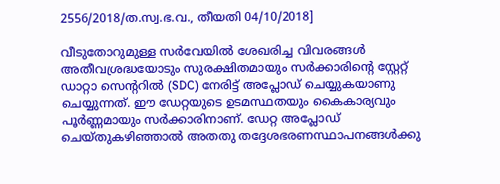2556/2018/ത.സ്വ.ഭ.വ., തീയതി 04/10/2018]

വീടുതോറുമുള്ള സർവേയിൽ ശേഖരിച്ച വിവരങ്ങൾ അതീവശ്രദ്ധയോടും സുരക്ഷിതമായും സർക്കാരിൻ്റെ സ്റ്റേറ്റ് ഡാറ്റാ സെന്ററിൽ (SDC) നേരിട്ട് അപ്ലോഡ് ചെയ്യുകയാണു ചെയ്യുന്നത്. ഈ ഡേറ്റയുടെ ഉടമസ്ഥതയും കൈകാര്യവും പൂർണ്ണമായും സർക്കാരിനാണ്. ഡേറ്റ അപ്ലോഡ് ചെയ്തുകഴിഞ്ഞാൽ അതതു തദ്ദേശഭരണസ്ഥാപനങ്ങൾക്കു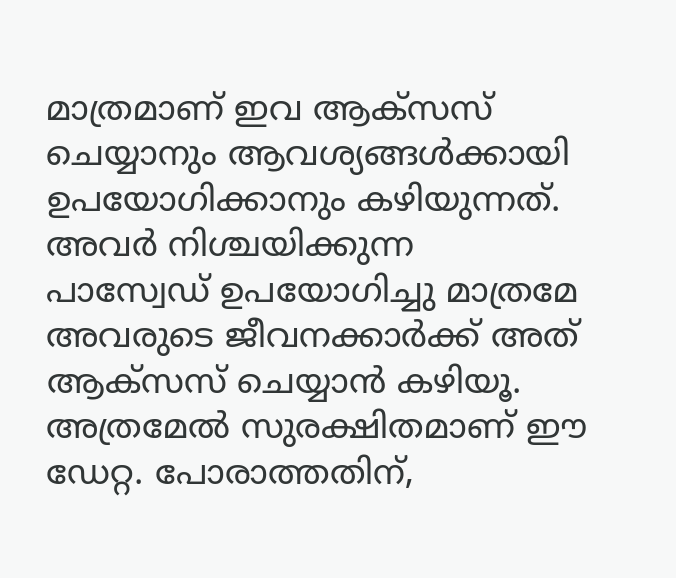മാത്രമാണ് ഇവ ആക്സസ് ചെയ്യാനും ആവശ്യങ്ങൾക്കായി ഉപയോഗിക്കാനും കഴിയുന്നത്. അവർ നിശ്ചയിക്കുന്ന പാസ്വേഡ് ഉപയോഗിച്ചു മാത്രമേ അവരുടെ ജീവനക്കാർക്ക് അത് ആക്സസ് ചെയ്യാൻ കഴിയൂ. അത്രമേൽ സുരക്ഷിതമാണ് ഈ ഡേറ്റ. പോരാത്തതിന്,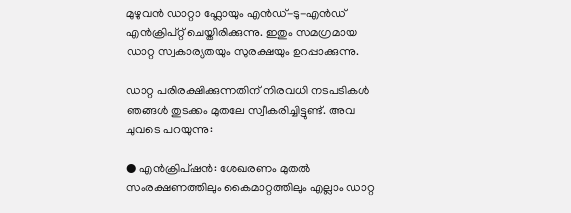മുഴുവൻ ഡാറ്റാ ഫ്ലോയും എൻഡ്-ടു-എൻഡ് എൻക്രിപ്റ്റ് ചെയ്തിരിക്കുന്നു. ഇതും സമഗ്രമായ ഡാറ്റ സ്വകാര്യതയും സുരക്ഷയും ഉറപ്പാക്കുന്നു.

ഡാറ്റ പരിരക്ഷിക്കുന്നതിന് നിരവധി നടപടികൾ ഞങ്ങൾ തുടക്കം മുതലേ സ്വീകരിച്ചിട്ടുണ്ട്. അവ ചുവടെ പറയുന്നു:

● എൻക്രിപ്ഷൻ: ശേഖരണം മുതൽ സംരക്ഷണത്തിലും കൈമാറ്റത്തിലും എല്ലാം ഡാറ്റ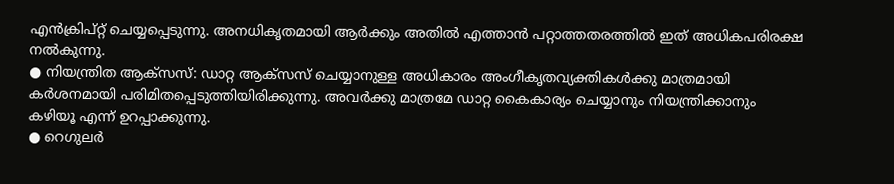എൻക്രിപ്റ്റ് ചെയ്യപ്പെടുന്നു. അനധികൃതമായി ആർക്കും അതിൽ എത്താൻ പറ്റാത്തതരത്തിൽ ഇത് അധികപരിരക്ഷ നൽകുന്നു.
● നിയന്ത്രിത ആക്സസ്: ഡാറ്റ ആക്സസ് ചെയ്യാനുള്ള അധികാരം അംഗീകൃതവ്യക്തികൾക്കു മാത്രമായി കർശനമായി പരിമിതപ്പെടുത്തിയിരിക്കുന്നു. അവർക്കു മാത്രമേ ഡാറ്റ കൈകാര്യം ചെയ്യാനും നിയന്ത്രിക്കാനും കഴിയൂ എന്ന് ഉറപ്പാക്കുന്നു.
● റെഗുലർ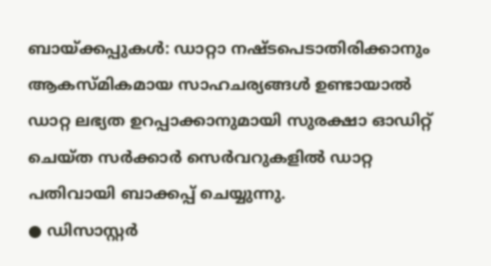ബായ്ക്കപ്പുകൾ: ഡാറ്റാ നഷ്ടപെടാതിരിക്കാനും ആകസ്മികമായ സാഹചര്യങ്ങൾ ഉണ്ടായാൽ ഡാറ്റ ലഭ്യത ഉറപ്പാക്കാനുമായി സുരക്ഷാ ഓഡിറ്റ് ചെയ്ത സർക്കാർ സെർവറുകളിൽ ഡാറ്റ പതിവായി ബാക്കപ്പ് ചെയ്യുന്നു.
● ഡിസാസ്റ്റർ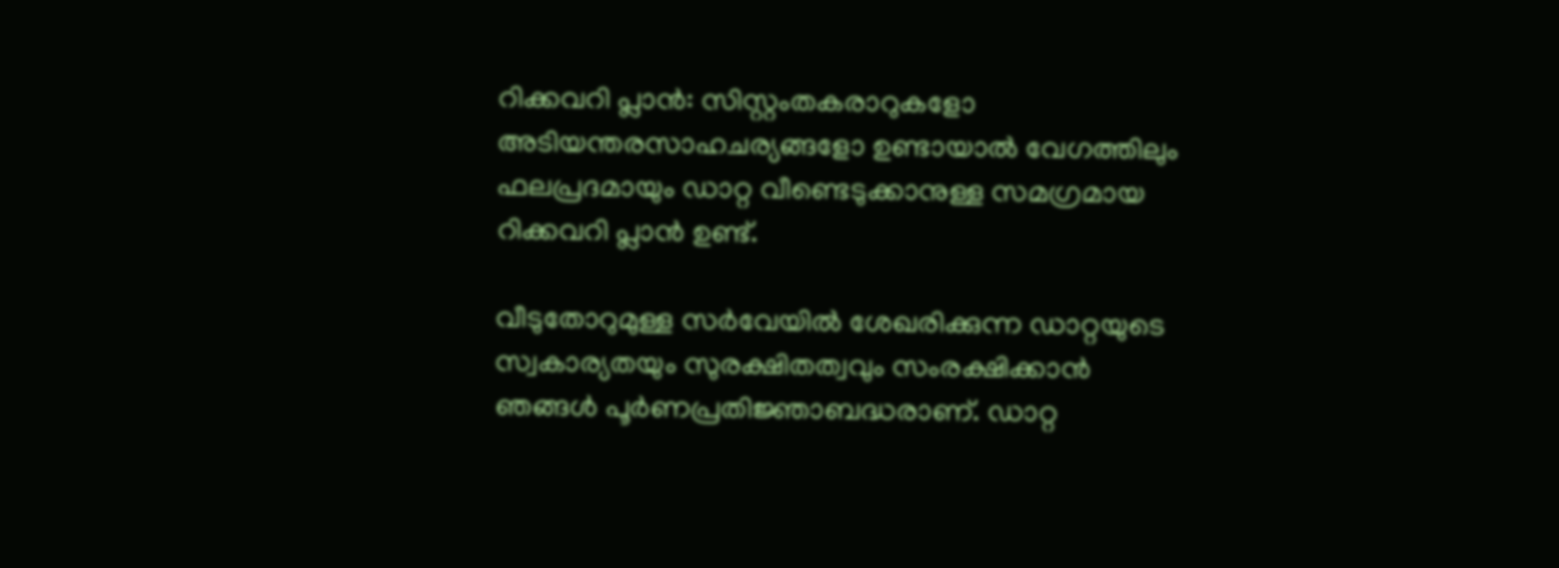റിക്കവറി പ്ലാൻ: സിസ്റ്റംതകരാറുകളോ അടിയന്തരസാഹചര്യങ്ങളോ ഉണ്ടായാൽ വേഗത്തിലും ഫലപ്രദമായും ഡാറ്റ വീണ്ടെടുക്കാനുള്ള സമഗ്രമായ റിക്കവറി പ്ലാൻ ഉണ്ട്.

വീടുതോറുമുള്ള സർവേയിൽ ശേഖരിക്കുന്ന ഡാറ്റയുടെ സ്വകാര്യതയും സുരക്ഷിതത്വവും സംരക്ഷിക്കാൻ ഞങ്ങൾ പൂർണപ്രതിജ്ഞാബദ്ധരാണ്. ഡാറ്റ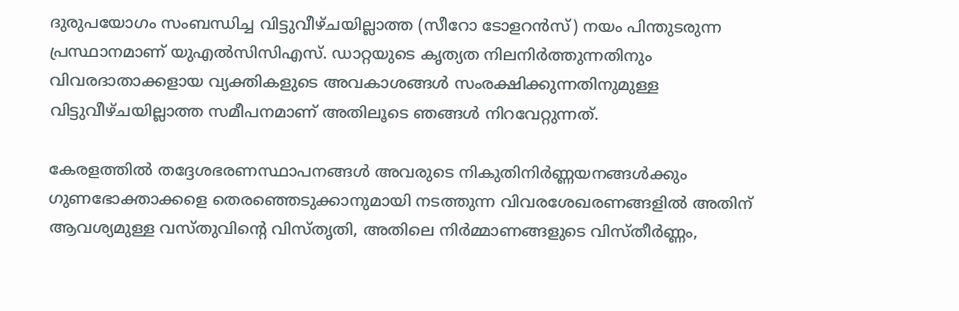ദുരുപയോഗം സംബന്ധിച്ച വിട്ടുവീഴ്ചയില്ലാത്ത (സീറോ ടോളറൻസ്) നയം പിന്തുടരുന്ന പ്രസ്ഥാനമാണ് യുഎൽസിസിഎസ്. ഡാറ്റയുടെ കൃത്യത നിലനിർത്തുന്നതിനും വിവരദാതാക്കളായ വ്യക്തികളുടെ അവകാശങ്ങൾ സംരക്ഷിക്കുന്നതിനുമുള്ള വിട്ടുവീഴ്ചയില്ലാത്ത സമീപനമാണ് അതിലൂടെ ഞങ്ങൾ നിറവേറ്റുന്നത്.

കേരളത്തിൽ തദ്ദേശഭരണസ്ഥാപനങ്ങൾ അവരുടെ നികുതിനിർണ്ണയനങ്ങൾക്കും ഗുണഭോക്താക്കളെ തെരഞ്ഞെടുക്കാനുമായി നടത്തുന്ന വിവരശേഖരണങ്ങളിൽ അതിന് ആവശ്യമുള്ള വസ്തുവിൻ്റെ വിസ്തൃതി, അതിലെ നിർമ്മാണങ്ങളുടെ വിസ്തീർണ്ണം,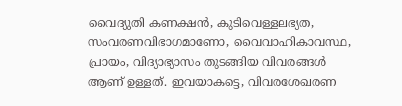വൈദ്യുതി കണക്ഷൻ, കുടിവെള്ളലഭ്യത, സംവരണവിഭാഗമാണോ, വൈവാഹികാവസ്ഥ, പ്രായം, വിദ്യാഭ്യാസം തുടങ്ങിയ വിവരങ്ങൾ ആണ് ഉള്ളത്. ഇവയാകട്ടെ, വിവരശേഖരണ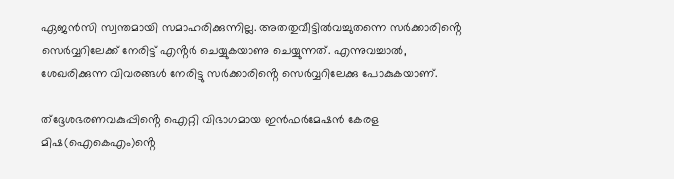ഏജൻസി സ്വന്തമായി സമാഹരിക്കുന്നില്ല. അതതുവീട്ടിൽവച്ചുതന്നെ സർക്കാരിൻ്റെ സെർവ്വറിലേക്ക് നേരിട്ട് എൻ്റർ ചെയ്യുകയാണു ചെയ്യുന്നത്. എന്നുവച്ചാൽ, ശേഖരിക്കുന്ന വിവരങ്ങൾ നേരിട്ടു സർക്കാരിൻ്റെ സെർവ്വറിലേക്കു പോകുകയാണ്.

ത്ദ്ദേശഭരണവകുപ്പിൻ്റെ ഐറ്റി വിഭാഗമായ ഇൻഫർമേഷൻ കേരള മിഷ(ഐകെഎം)ൻ്റെ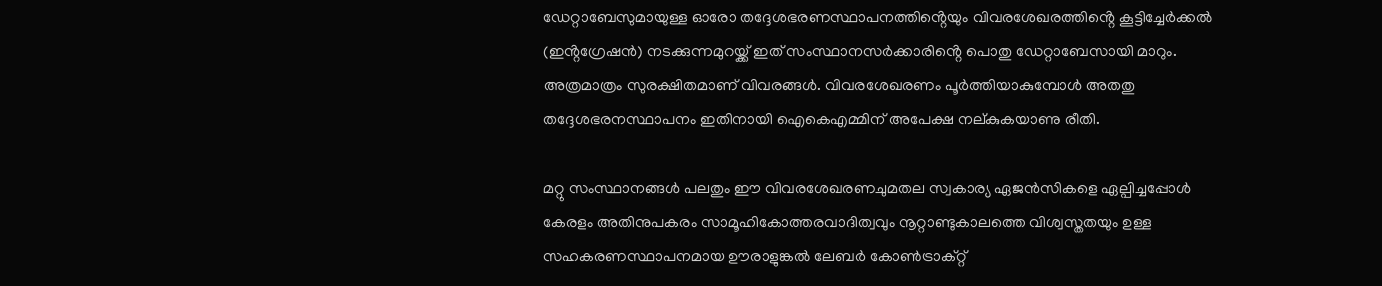ഡേറ്റാബേസുമായുള്ള ഓരോ തദ്ദേശഭരണസ്ഥാപനത്തിൻ്റെയും വിവരശേഖരത്തിൻ്റെ കൂട്ടിച്ചേർക്കൽ (ഇൻ്റഗ്രേഷൻ) നടക്കുന്നമുറയ്ക്ക് ഇത് സംസ്ഥാനസർക്കാരിൻ്റെ പൊതു ഡേറ്റാബേസായി മാറും. അത്രമാത്രം സുരക്ഷിതമാണ് വിവരങ്ങൾ. വിവരശേഖരണം പൂർത്തിയാകുമ്പോൾ അതതു തദ്ദേശഭരനസ്ഥാപനം ഇതിനായി ഐകെഎമ്മിന് അപേക്ഷ നല്കുകയാണു രീതി.

മറ്റു സംസ്ഥാനങ്ങൾ പലതും ഈ വിവരശേഖരണചുമതല സ്വകാര്യ ഏജൻസികളെ ഏല്പിച്ചപ്പോൾ കേരളം അതിനുപകരം സാമൂഹികോത്തരവാദിത്വവും നൂറ്റാണ്ടുകാലത്തെ വിശ്വസ്തതയും ഉള്ള സഹകരണസ്ഥാപനമായ ഊരാളുങ്കൽ ലേബർ കോൺട്രാക്റ്റ്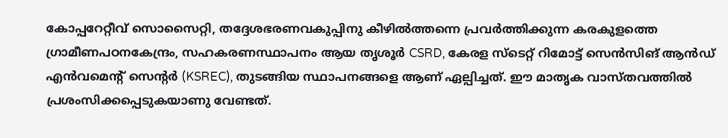കോപ്പറേറ്റീവ് സൊസൈറ്റി, തദ്ദേശഭരണവകുപ്പിനു കീഴിൽത്തന്നെ പ്രവർത്തിക്കുന്ന കരകുളത്തെ ഗ്രാമീണപഠനകേന്ദ്രം, സഹകരണസ്ഥാപനം ആയ തൃശൂർ CSRD, കേരള സ്ടെറ്റ് റിമോട്ട് സെൻസിങ് ആൻഡ് എൻവമെൻ്റ് സെൻ്റർ (KSREC), തുടങ്ങിയ സ്ഥാപനങ്ങളെ ആണ് ഏല്പിച്ചത്. ഈ മാതൃക വാസ്തവത്തിൽ പ്രശംസിക്കപ്പെടുകയാണു വേണ്ടത്.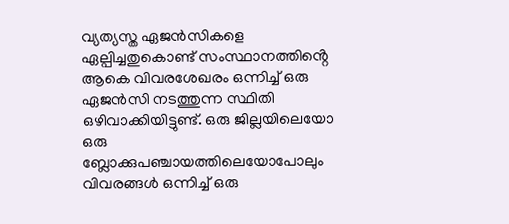വ്യത്യസ്ത ഏജൻസികളെ ഏല്പിച്ചതുകൊണ്ട് സംസ്ഥാനത്തിൻ്റെ ആകെ വിവരശേഖരം ഒന്നിച്ച് ഒരു ഏജൻസി നടത്തുന്ന സ്ഥിതി ഒഴിവാക്കിയിട്ടുണ്ട്. ഒരു ജില്ലയിലെയോ ഒരു ബ്ലോക്കുപഞ്ചായത്തിലെയോപോലും വിവരങ്ങൾ ഒന്നിച്ച് ഒരു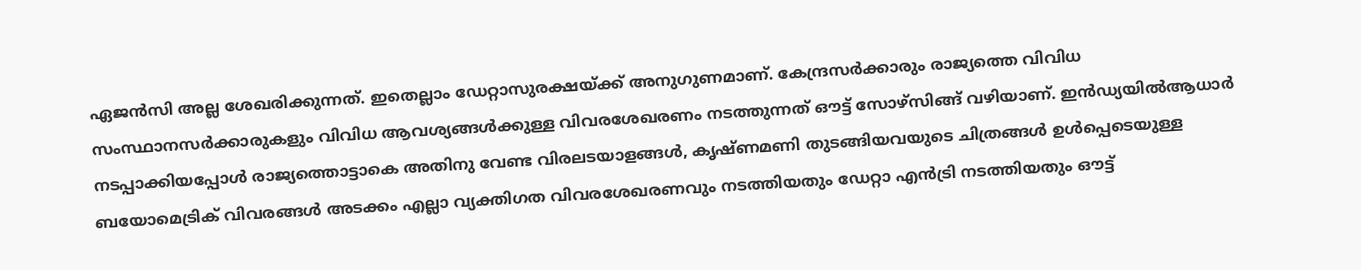ഏജൻസി അല്ല ശേഖരിക്കുന്നത്. ഇതെല്ലാം ഡേറ്റാസുരക്ഷയ്ക്ക് അനുഗുണമാണ്. കേന്ദ്രസർക്കാരും രാജ്യത്തെ വിവിധ സംസ്ഥാനസർക്കാരുകളും വിവിധ ആവശ്യങ്ങൾക്കുള്ള വിവരശേഖരണം നടത്തുന്നത് ഔട്ട് സോഴ്സിങ്ങ് വഴിയാണ്. ഇൻഡ്യയിൽആധാർ നടപ്പാക്കിയപ്പോൾ രാജ്യത്തൊട്ടാകെ അതിനു വേണ്ട വിരലടയാളങ്ങൾ, കൃഷ്ണമണി തുടങ്ങിയവയുടെ ചിത്രങ്ങൾ ഉൾപ്പെടെയുള്ള ബയോമെട്രിക് വിവരങ്ങൾ അടക്കം എല്ലാ വ്യക്തിഗത വിവരശേഖരണവും നടത്തിയതും ഡേറ്റാ എൻട്രി നടത്തിയതും ഔട്ട്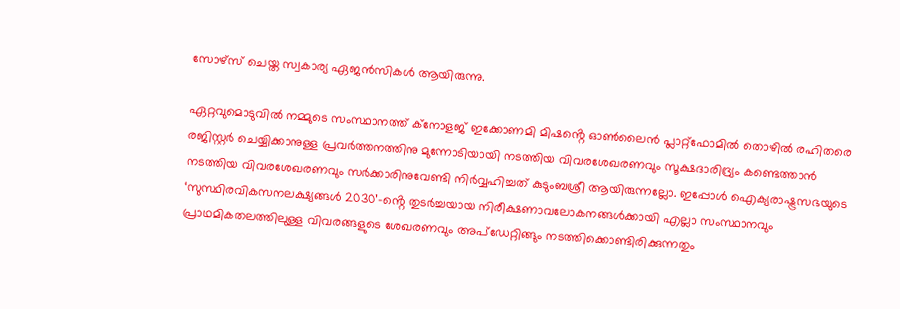സോഴ്സ് ചെയ്ത സ്വകാര്യ ഏജൻസികൾ ആയിരുന്നു.

ഏറ്റവുമൊടുവിൽ നമ്മുടെ സംസ്ഥാനത്ത് ക്നോളജ് ഇക്കോണമി മിഷൻ്റെ ഓൺലൈൻ പ്ലാറ്റ്ഫോമിൽ തൊഴിൽ രഹിതരെ രജിസ്റ്റർ ചെയ്യിക്കാനുള്ള പ്രവർത്തനത്തിനു മുന്നോടിയായി നടത്തിയ വിവരശേഖരണവും സൂക്ഷദാരിദ്ര്യം കണ്ടെത്താൻ നടത്തിയ വിവരശേഖരണവും സർക്കാരിനുവേണ്ടി നിർവ്വഹിച്ചത് കുടുംബശ്രീ ആയിരുന്നല്ലോ. ഇപ്പോൾ ഐക്യരാഷ്ട്രസഭയുടെ ‘സുസ്ഥിരവികസനലക്ഷ്യങ്ങൾ 2030’-ൻ്റെ തുടർച്ചയായ നിരീക്ഷണാവലോകനങ്ങൾക്കായി എല്ലാ സംസ്ഥാനവും പ്രാഥമികതലത്തിലുള്ള വിവരങ്ങളുടെ ശേഖരണവും അപ്ഡേറ്റിങ്ങും നടത്തിക്കൊണ്ടിരിക്കുന്നതും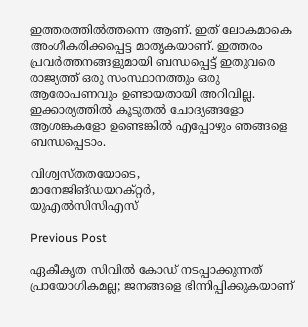ഇത്തരത്തിൽത്തന്നെ ആണ്. ഇത് ലോകമാകെ അംഗീകരിക്കപ്പെട്ട മാതൃകയാണ്. ഇത്തരം പ്രവർത്തനങ്ങളുമായി ബന്ധപ്പെട്ട് ഇതുവരെ രാജ്യത്ത് ഒരു സംസ്ഥാനത്തും ഒരു ആരോപണവും ഉണ്ടായതായി അറിവില്ല. ഇക്കാര്യത്തിൽ കൂടുതൽ ചോദ്യങ്ങളോ ആശങ്കകളോ ഉണ്ടെങ്കിൽ എപ്പോഴും ഞങ്ങളെ ബന്ധപ്പെടാം.

വിശ്വസ്തതയോടെ,
മാനേജിങ്ഡയറക്റ്റർ,
യുഎൽസിസിഎസ്

Previous Post

ഏകീകൃത സിവില്‍ കോഡ് നടപ്പാക്കുന്നത് പ്രായോഗികമല്ല; ജനങ്ങളെ ഭിന്നിപ്പിക്കുകയാണ്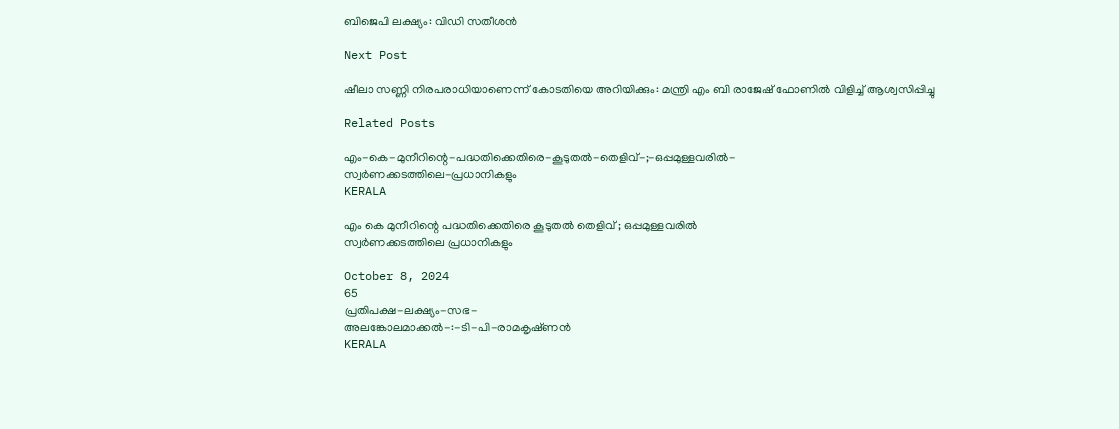ബിജെപി ലക്ഷ്യം: വിഡി സതീശൻ

Next Post

ഷീലാ സണ്ണി നിരപരാധിയാണെന്ന് കോടതിയെ അറിയിക്കും: മന്ത്രി എം ബി രാജേഷ് ഫോണിൽ വിളിച്ച് ആശ്വസിപ്പിച്ചു

Related Posts

എം-കെ-മുനീറിന്റെ-പദ്ധതിക്കെതിരെ-കൂടുതൽ-തെളിവ്‌-;-ഒപ്പമുള്ളവരിൽ-
സ്വർണക്കടത്തിലെ-പ്രധാനികളും
KERALA

എം കെ മുനീറിന്റെ പദ്ധതിക്കെതിരെ കൂടുതൽ തെളിവ്‌ ; ഒപ്പമുള്ളവരിൽ
സ്വർണക്കടത്തിലെ പ്രധാനികളും

October 8, 2024
65
പ്രതിപക്ഷ-ലക്ഷ്യം-സഭ-
അലങ്കോലമാക്കൽ-:-ടി-പി-രാമകൃഷ്‌ണൻ
KERALA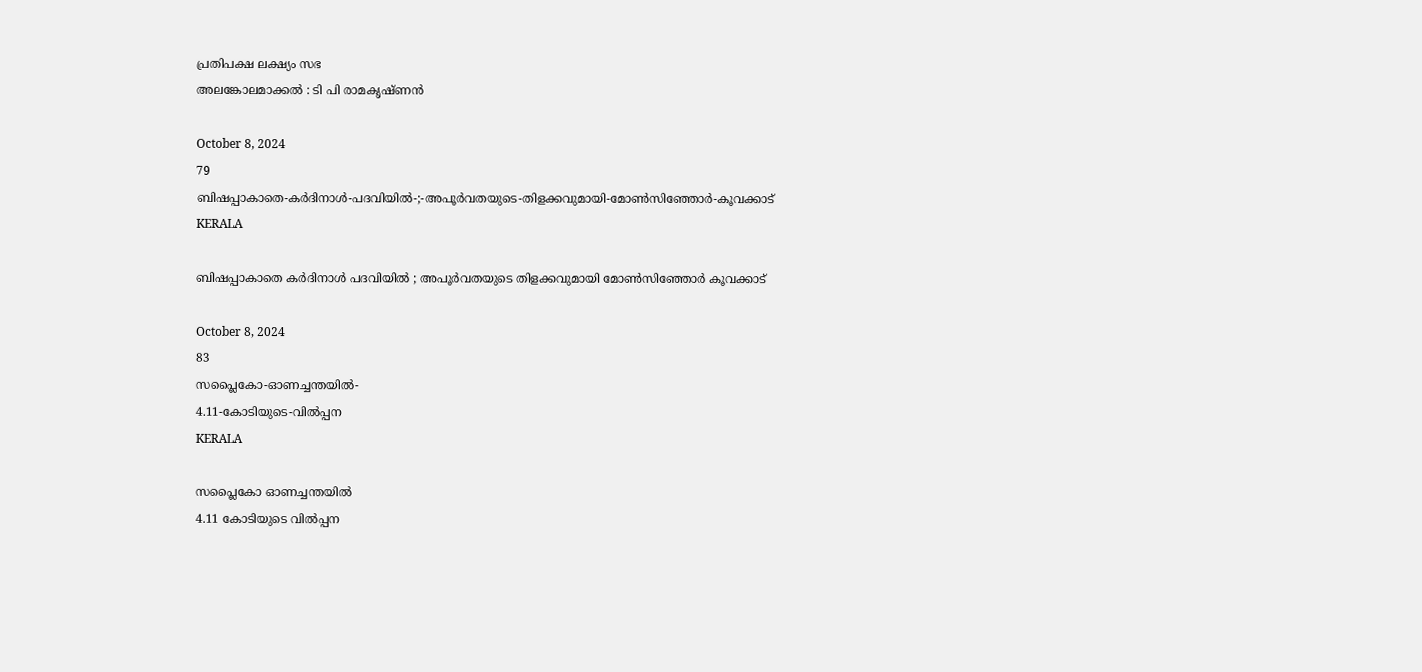പ്രതിപക്ഷ ലക്ഷ്യം സഭ
അലങ്കോലമാക്കൽ : ടി പി രാമകൃഷ്‌ണൻ

October 8, 2024
79
ബിഷപ്പാകാതെ-കർദിനാൾ-പദവിയിൽ-;-അപൂർവതയുടെ-തിളക്കവുമായി-മോൺസിഞ്ഞോർ-കൂവക്കാട്‌
KERALA

ബിഷപ്പാകാതെ കർദിനാൾ പദവിയിൽ ; അപൂർവതയുടെ തിളക്കവുമായി മോൺസിഞ്ഞോർ കൂവക്കാട്‌

October 8, 2024
83
സപ്ലൈകോ-ഓണച്ചന്തയിൽ-
4.11-കോടിയുടെ-വിൽപ്പന
KERALA

സപ്ലൈകോ ഓണച്ചന്തയിൽ
4.11 കോടിയുടെ വിൽപ്പന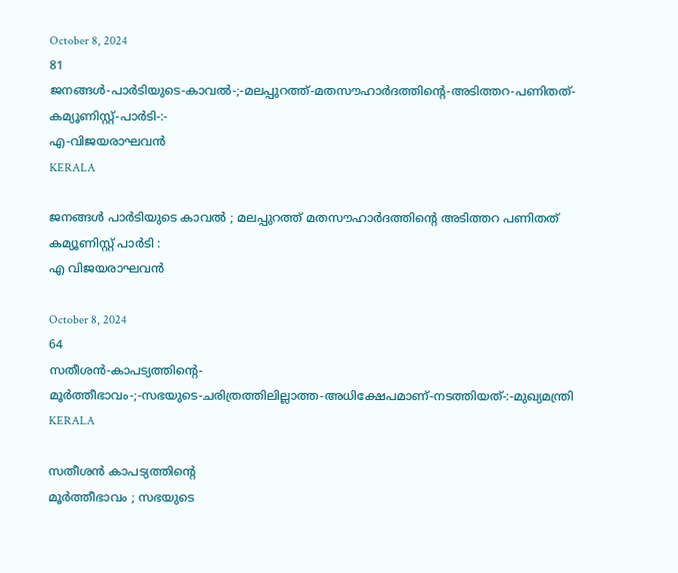October 8, 2024
81
ജനങ്ങൾ-പാർടിയുടെ-കാവൽ-;-മലപ്പുറത്ത്-മതസൗഹാർദത്തിന്റെ-അടിത്തറ-പണിതത്-കമ്യൂണിസ്റ്റ്-പാർടി-:-
എ-വിജയരാഘവൻ
KERALA

ജനങ്ങൾ പാർടിയുടെ കാവൽ ; മലപ്പുറത്ത് മതസൗഹാർദത്തിന്റെ അടിത്തറ പണിതത് കമ്യൂണിസ്റ്റ് പാർടി :
എ വിജയരാഘവൻ

October 8, 2024
64
സതീശൻ-കാപട്യത്തിന്റെ-
മൂർത്തീഭാവം-;-സഭയുടെ-ചരിത്രത്തിലില്ലാത്ത-അധിക്ഷേപമാണ്‌-നടത്തിയത്‌-:-മുഖ്യമന്ത്രി
KERALA

സതീശൻ കാപട്യത്തിന്റെ
മൂർത്തീഭാവം ; സഭയുടെ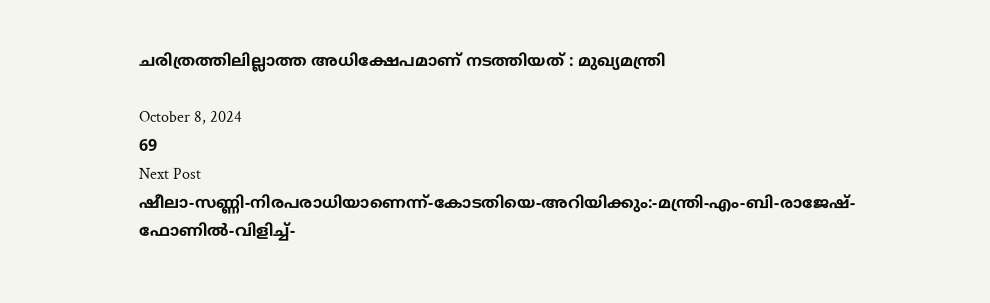ചരിത്രത്തിലില്ലാത്ത അധിക്ഷേപമാണ്‌ നടത്തിയത്‌ : മുഖ്യമന്ത്രി

October 8, 2024
69
Next Post
ഷീലാ-സണ്ണി-നിരപരാധിയാണെന്ന്-കോടതിയെ-അറിയിക്കും:-മന്ത്രി-എം-ബി-രാജേഷ്-ഫോണിൽ-വിളിച്ച്-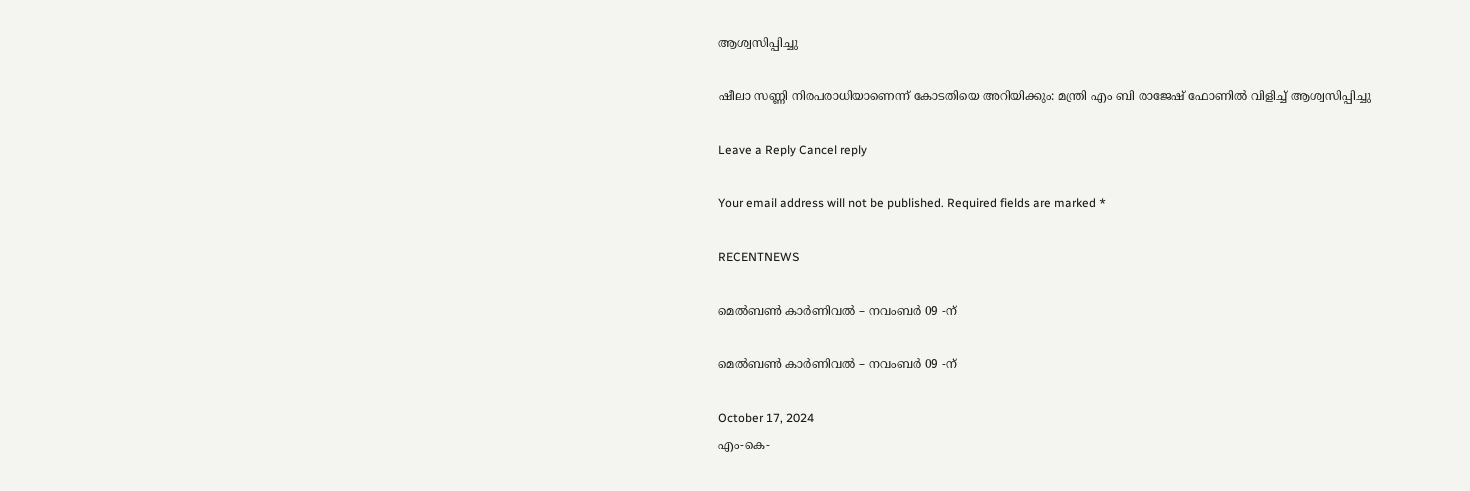ആശ്വസിപ്പിച്ചു

ഷീലാ സണ്ണി നിരപരാധിയാണെന്ന് കോടതിയെ അറിയിക്കും: മന്ത്രി എം ബി രാജേഷ് ഫോണിൽ വിളിച്ച് ആശ്വസിപ്പിച്ചു

Leave a Reply Cancel reply

Your email address will not be published. Required fields are marked *

RECENTNEWS

മെൽബൺ കാർണിവൽ – നവംബർ 09 -ന്

മെൽബൺ കാർണിവൽ – നവംബർ 09 -ന്

October 17, 2024
എം-കെ-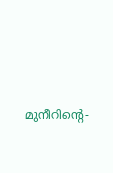മുനീറിന്റെ-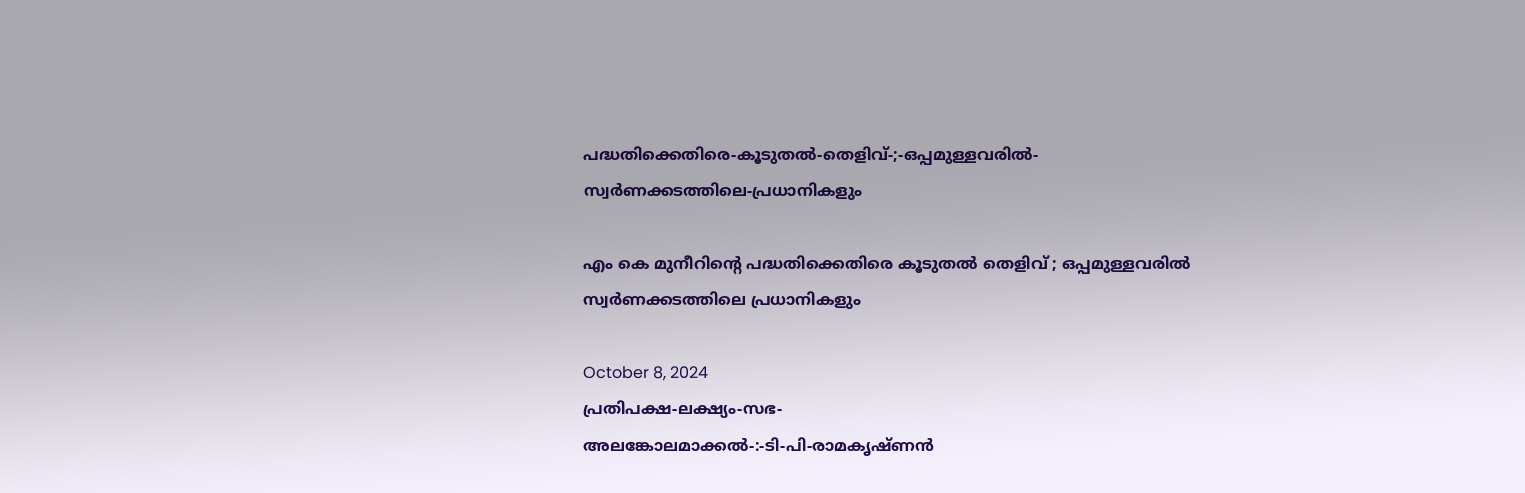പദ്ധതിക്കെതിരെ-കൂടുതൽ-തെളിവ്‌-;-ഒപ്പമുള്ളവരിൽ-
സ്വർണക്കടത്തിലെ-പ്രധാനികളും

എം കെ മുനീറിന്റെ പദ്ധതിക്കെതിരെ കൂടുതൽ തെളിവ്‌ ; ഒപ്പമുള്ളവരിൽ
സ്വർണക്കടത്തിലെ പ്രധാനികളും

October 8, 2024
പ്രതിപക്ഷ-ലക്ഷ്യം-സഭ-
അലങ്കോലമാക്കൽ-:-ടി-പി-രാമകൃഷ്‌ണൻ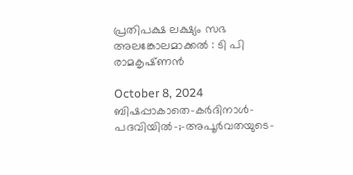പ്രതിപക്ഷ ലക്ഷ്യം സഭ
അലങ്കോലമാക്കൽ : ടി പി രാമകൃഷ്‌ണൻ

October 8, 2024
ബിഷപ്പാകാതെ-കർദിനാൾ-പദവിയിൽ-;-അപൂർവതയുടെ-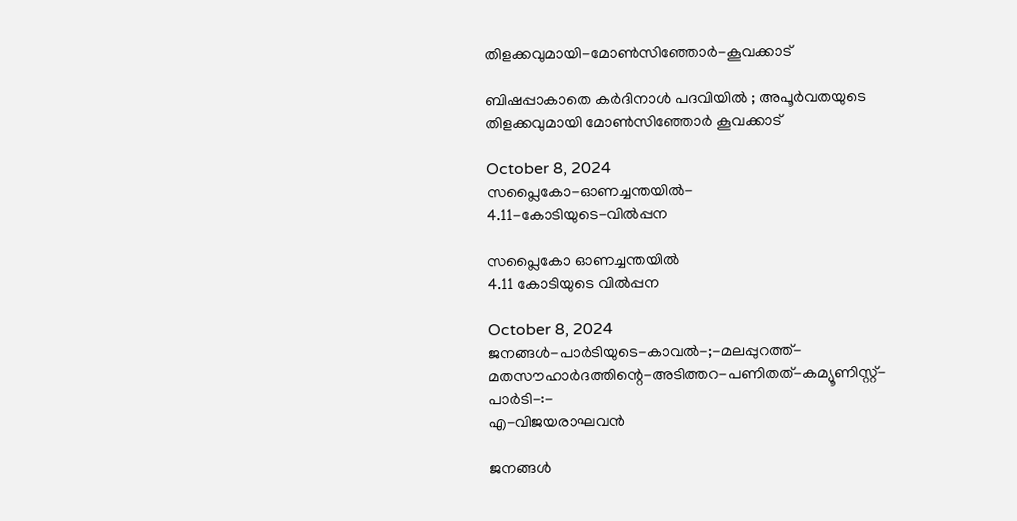തിളക്കവുമായി-മോൺസിഞ്ഞോർ-കൂവക്കാട്‌

ബിഷപ്പാകാതെ കർദിനാൾ പദവിയിൽ ; അപൂർവതയുടെ തിളക്കവുമായി മോൺസിഞ്ഞോർ കൂവക്കാട്‌

October 8, 2024
സപ്ലൈകോ-ഓണച്ചന്തയിൽ-
4.11-കോടിയുടെ-വിൽപ്പന

സപ്ലൈകോ ഓണച്ചന്തയിൽ
4.11 കോടിയുടെ വിൽപ്പന

October 8, 2024
ജനങ്ങൾ-പാർടിയുടെ-കാവൽ-;-മലപ്പുറത്ത്-മതസൗഹാർദത്തിന്റെ-അടിത്തറ-പണിതത്-കമ്യൂണിസ്റ്റ്-പാർടി-:-
എ-വിജയരാഘവൻ

ജനങ്ങൾ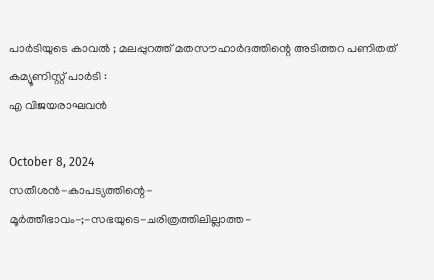പാർടിയുടെ കാവൽ ; മലപ്പുറത്ത് മതസൗഹാർദത്തിന്റെ അടിത്തറ പണിതത് കമ്യൂണിസ്റ്റ് പാർടി :
എ വിജയരാഘവൻ

October 8, 2024
സതീശൻ-കാപട്യത്തിന്റെ-
മൂർത്തീഭാവം-;-സഭയുടെ-ചരിത്രത്തിലില്ലാത്ത-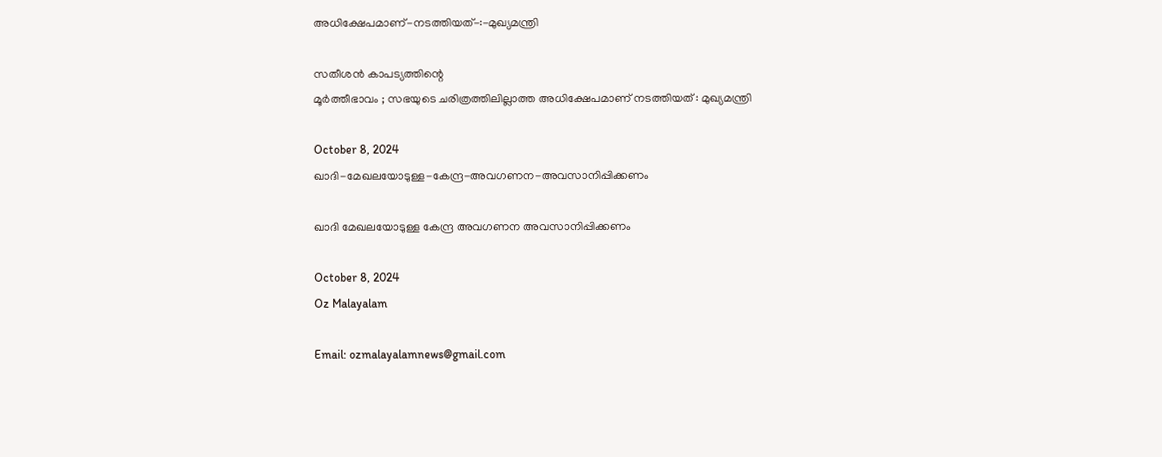അധിക്ഷേപമാണ്‌-നടത്തിയത്‌-:-മുഖ്യമന്ത്രി

സതീശൻ കാപട്യത്തിന്റെ
മൂർത്തീഭാവം ; സഭയുടെ ചരിത്രത്തിലില്ലാത്ത അധിക്ഷേപമാണ്‌ നടത്തിയത്‌ : മുഖ്യമന്ത്രി

October 8, 2024
ഖാദി-മേഖലയോടുള്ള-കേന്ദ്ര-അവഗണന-അവസാനിപ്പിക്കണം

ഖാദി മേഖലയോടുള്ള കേന്ദ്ര അവഗണന അവസാനിപ്പിക്കണം

October 8, 2024
Oz Malayalam

Email: ozmalayalamnews@gmail.com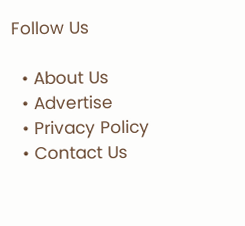Follow Us

  • About Us
  • Advertise
  • Privacy Policy
  • Contact Us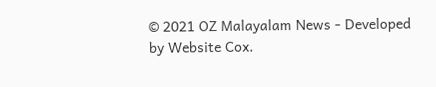© 2021 OZ Malayalam News - Developed by Website Cox.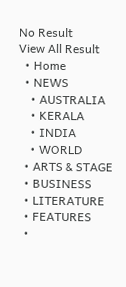No Result
View All Result
  • Home
  • NEWS
    • AUSTRALIA
    • KERALA
    • INDIA
    • WORLD
  • ARTS & STAGE
  • BUSINESS
  • LITERATURE
  • FEATURES
  •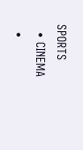SPORTS
  • CINEMA
  •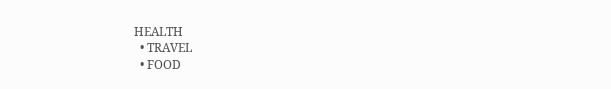HEALTH
  • TRAVEL
  • FOOD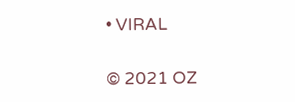• VIRAL

© 2021 OZ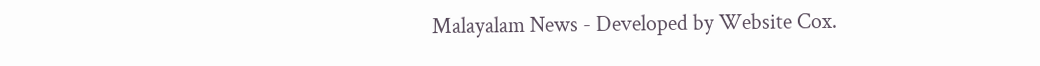Malayalam News - Developed by Website Cox.